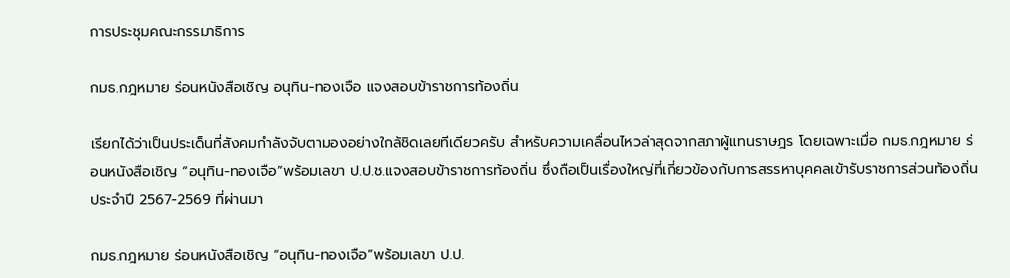การประชุมคณะกรรมาธิการ

กมธ.กฎหมาย ร่อนหนังสือเชิญ อนุทิน-ทองเจือ แจงสอบข้าราชการท้องถิ่น

เรียกได้ว่าเป็นประเด็นที่สังคมกำลังจับตามองอย่างใกล้ชิดเลยทีเดียวครับ สำหรับความเคลื่อนไหวล่าสุดจากสภาผู้แทนราษฎร โดยเฉพาะเมื่อ กมธ.กฎหมาย ร่อนหนังสือเชิญ “อนุทิน-ทองเจือ”พร้อมเลขา ป.ป.ช.แจงสอบข้าราชการท้องถิ่น ซึ่งถือเป็นเรื่องใหญ่ที่เกี่ยวข้องกับการสรรหาบุคคลเข้ารับราชการส่วนท้องถิ่นประจำปี 2567-2569 ที่ผ่านมา

กมธ.กฎหมาย ร่อนหนังสือเชิญ “อนุทิน-ทองเจือ”พร้อมเลขา ป.ป.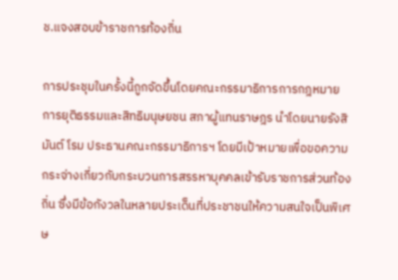ช.แจงสอบข้าราชการท้องถิ่น

การประชุมในครั้งนี้ถูกจัดขึ้นโดยคณะกรรมาธิการการกฎหมาย การยุติธรรมและสิทธิมนุษยชน สภาผู้แทนราษฎร นำโดยนายรังสิมันต์ โรม ประธานคณะกรรมาธิการฯ โดยมีเป้าหมายเพื่อขอความกระจ่างเกี่ยวกับกระบวนการสรรหาบุคคลเข้ารับราชการส่วนท้องถิ่น ซึ่งมีข้อกังวลในหลายประเด็นที่ประชาชนให้ความสนใจเป็นพิเศษ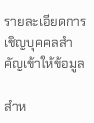รายละเอียดการเชิญบุคคลสำคัญเข้าให้ข้อมูล

สำห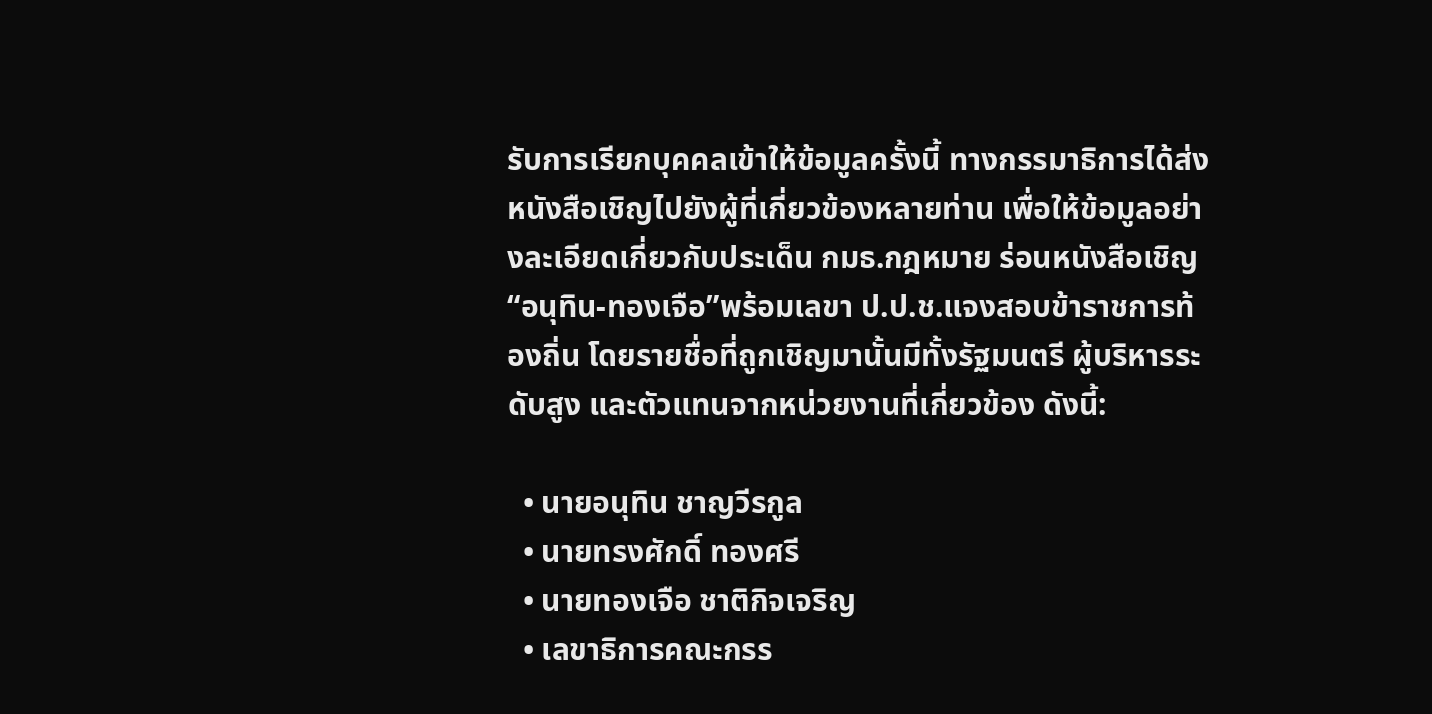รับการเรียกบุคคลเข้าให้ข้อมูลครั้งนี้ ทางกรรมาธิการได้ส่งหนังสือเชิญไปยังผู้ที่เกี่ยวข้องหลายท่าน เพื่อให้ข้อมูลอย่างละเอียดเกี่ยวกับประเด็น กมธ.กฎหมาย ร่อนหนังสือเชิญ “อนุทิน-ทองเจือ”พร้อมเลขา ป.ป.ช.แจงสอบข้าราชการท้องถิ่น โดยรายชื่อที่ถูกเชิญมานั้นมีทั้งรัฐมนตรี ผู้บริหารระดับสูง และตัวแทนจากหน่วยงานที่เกี่ยวข้อง ดังนี้:

  • นายอนุทิน ชาญวีรกูล
  • นายทรงศักดิ์ ทองศรี
  • นายทองเจือ ชาติกิจเจริญ
  • เลขาธิการคณะกรร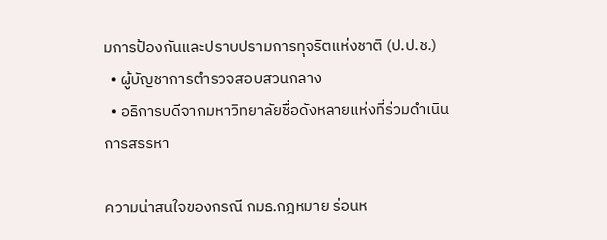มการป้องกันและปราบปรามการทุจริตแห่งชาติ (ป.ป.ช.)
  • ผู้บัญชาการตำรวจสอบสวนกลาง
  • อธิการบดีจากมหาวิทยาลัยชื่อดังหลายแห่งที่ร่วมดำเนินการสรรหา

ความน่าสนใจของกรณี กมธ.กฎหมาย ร่อนห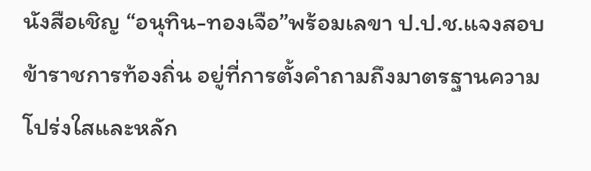นังสือเชิญ “อนุทิน-ทองเจือ”พร้อมเลขา ป.ป.ช.แจงสอบข้าราชการท้องถิ่น อยู่ที่การตั้งคำถามถึงมาตรฐานความโปร่งใสและหลัก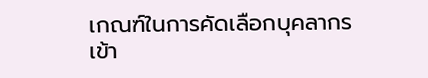เกณฑ์ในการคัดเลือกบุคลากรเข้า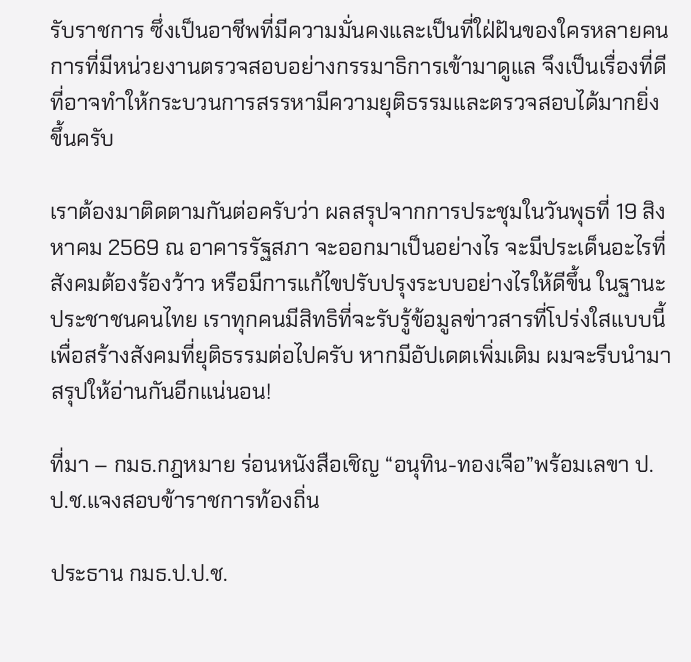รับราชการ ซึ่งเป็นอาชีพที่มีความมั่นคงและเป็นที่ใฝ่ฝันของใครหลายคน การที่มีหน่วยงานตรวจสอบอย่างกรรมาธิการเข้ามาดูแล จึงเป็นเรื่องที่ดีที่อาจทำให้กระบวนการสรรหามีความยุติธรรมและตรวจสอบได้มากยิ่งขึ้นครับ

เราต้องมาติดตามกันต่อครับว่า ผลสรุปจากการประชุมในวันพุธที่ 19 สิงหาคม 2569 ณ อาคารรัฐสภา จะออกมาเป็นอย่างไร จะมีประเด็นอะไรที่สังคมต้องร้องว้าว หรือมีการแก้ไขปรับปรุงระบบอย่างไรให้ดีขึ้น ในฐานะประชาชนคนไทย เราทุกคนมีสิทธิที่จะรับรู้ข้อมูลข่าวสารที่โปร่งใสแบบนี้ เพื่อสร้างสังคมที่ยุติธรรมต่อไปครับ หากมีอัปเดตเพิ่มเติม ผมจะรีบนำมาสรุปให้อ่านกันอีกแน่นอน!

ที่มา – กมธ.กฎหมาย ร่อนหนังสือเชิญ “อนุทิน-ทองเจือ”พร้อมเลขา ป.ป.ช.แจงสอบข้าราชการท้องถิ่น

ประธาน กมธ.ป.ป.ช.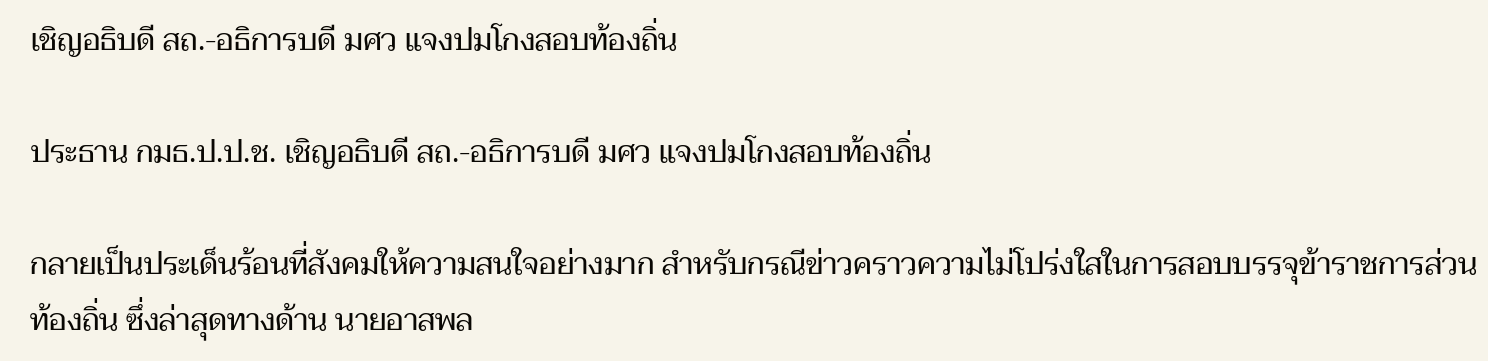เชิญอธิบดี สถ.-อธิการบดี มศว แจงปมโกงสอบท้องถิ่น

ประธาน กมธ.ป.ป.ช. เชิญอธิบดี สถ.-อธิการบดี มศว แจงปมโกงสอบท้องถิ่น

กลายเป็นประเด็นร้อนที่สังคมให้ความสนใจอย่างมาก สำหรับกรณีข่าวคราวความไม่โปร่งใสในการสอบบรรจุข้าราชการส่วนท้องถิ่น ซึ่งล่าสุดทางด้าน นายอาสพล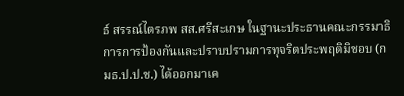ธ์ สรรณ์ไตรภพ สส.ศรีสะเกษ ในฐานะประธานคณะกรรมาธิการการป้องกันและปราบปรามการทุจริตประพฤติมิชอบ (กมธ.ป.ป.ช.) ได้ออกมาเค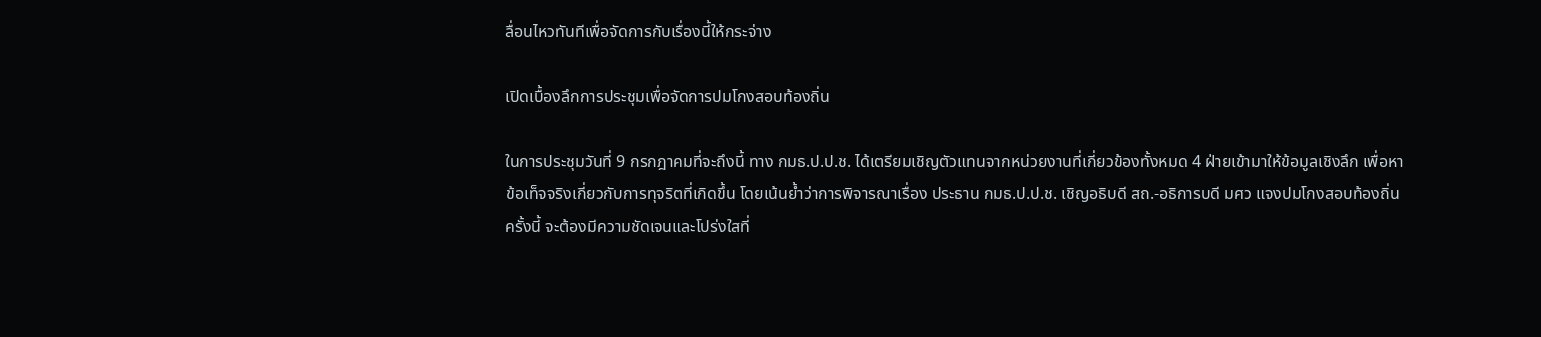ลื่อนไหวทันทีเพื่อจัดการกับเรื่องนี้ให้กระจ่าง

เปิดเบื้องลึกการประชุมเพื่อจัดการปมโกงสอบท้องถิ่น

ในการประชุมวันที่ 9 กรกฎาคมที่จะถึงนี้ ทาง กมธ.ป.ป.ช. ได้เตรียมเชิญตัวแทนจากหน่วยงานที่เกี่ยวข้องทั้งหมด 4 ฝ่ายเข้ามาให้ข้อมูลเชิงลึก เพื่อหาข้อเท็จจริงเกี่ยวกับการทุจริตที่เกิดขึ้น โดยเน้นย้ำว่าการพิจารณาเรื่อง ประธาน กมธ.ป.ป.ช. เชิญอธิบดี สถ.-อธิการบดี มศว แจงปมโกงสอบท้องถิ่น ครั้งนี้ จะต้องมีความชัดเจนและโปร่งใสที่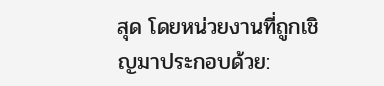สุด โดยหน่วยงานที่ถูกเชิญมาประกอบด้วย: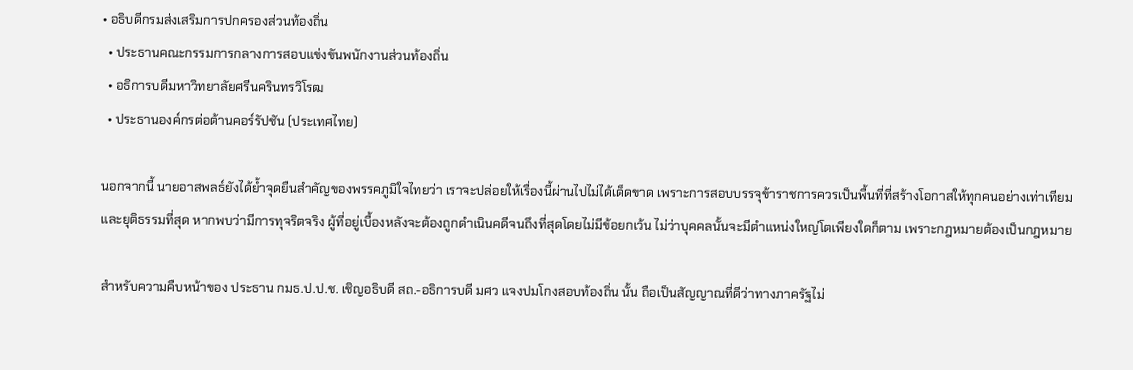• อธิบดีกรมส่งเสริมการปกครองส่วนท้องถิ่น
  • ประธานคณะกรรมการกลางการสอบแข่งขันพนักงานส่วนท้องถิ่น
  • อธิการบดีมหาวิทยาลัยศรีนครินทรวิโรฒ
  • ประธานองค์กรต่อต้านคอร์รัปชัน (ประเทศไทย)

นอกจากนี้ นายอาสพลธ์ยังได้ย้ำจุดยืนสำคัญของพรรคภูมิใจไทยว่า เราจะปล่อยให้เรื่องนี้ผ่านไปไม่ได้เด็ดขาด เพราะการสอบบรรจุข้าราชการควรเป็นพื้นที่ที่สร้างโอกาสให้ทุกคนอย่างเท่าเทียมและยุติธรรมที่สุด หากพบว่ามีการทุจริตจริง ผู้ที่อยู่เบื้องหลังจะต้องถูกดำเนินคดีจนถึงที่สุดโดยไม่มีข้อยกเว้น ไม่ว่าบุคคลนั้นจะมีตำแหน่งใหญ่โตเพียงใดก็ตาม เพราะกฎหมายต้องเป็นกฎหมาย

สำหรับความคืบหน้าของ ประธาน กมธ.ป.ป.ช. เชิญอธิบดี สถ.-อธิการบดี มศว แจงปมโกงสอบท้องถิ่น นั้น ถือเป็นสัญญาณที่ดีว่าทางภาครัฐไม่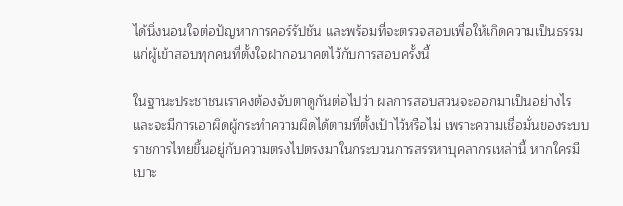ได้นิ่งนอนใจต่อปัญหาการคอร์รัปชัน และพร้อมที่จะตรวจสอบเพื่อให้เกิดความเป็นธรรมแก่ผู้เข้าสอบทุกคนที่ตั้งใจฝากอนาคตไว้กับการสอบครั้งนี้

ในฐานะประชาชนเราคงต้องจับตาดูกันต่อไปว่า ผลการสอบสวนจะออกมาเป็นอย่างไร และจะมีการเอาผิดผู้กระทำความผิดได้ตามที่ตั้งเป้าไว้หรือไม่ เพราะความเชื่อมั่นของระบบราชการไทยขึ้นอยู่กับความตรงไปตรงมาในกระบวนการสรรหาบุคลากรเหล่านี้ หากใครมีเบาะ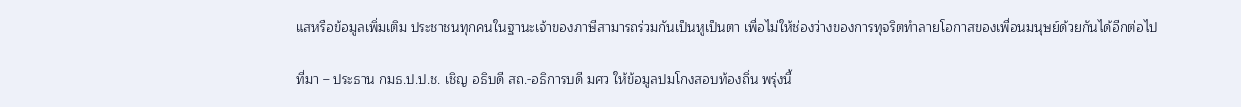แสหรือข้อมูลเพิ่มเติม ประชาชนทุกคนในฐานะเจ้าของภาษีสามารถร่วมกันเป็นหูเป็นตา เพื่อไม่ให้ช่องว่างของการทุจริตทำลายโอกาสของเพื่อนมนุษย์ด้วยกันได้อีกต่อไป

ที่มา – ประธาน กมธ.ป.ป.ช. เชิญ อธิบดี สถ.-อธิการบดี มศว ให้ข้อมูลปมโกงสอบท้องถิ่น พรุ่งนี้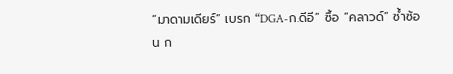“มาดามเดียร์” เบรก “DGA-ก.ดีอี” ซื้อ “คลาวด์” ซ้ำซ้อน ก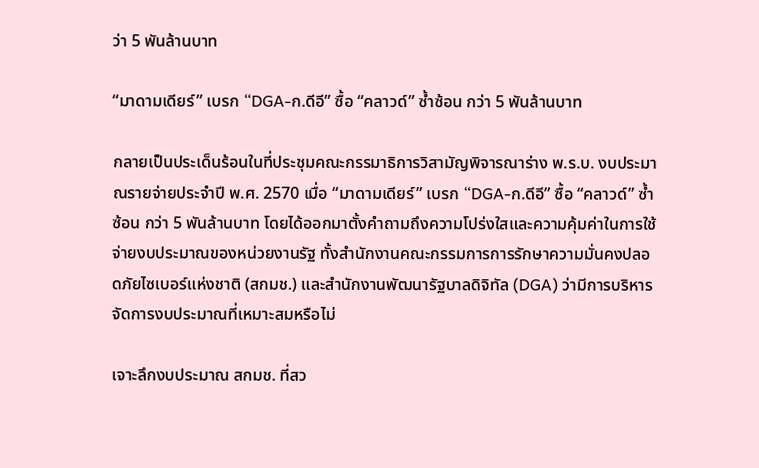ว่า 5 พันล้านบาท

“มาดามเดียร์” เบรก “DGA-ก.ดีอี” ซื้อ “คลาวด์” ซ้ำซ้อน กว่า 5 พันล้านบาท

กลายเป็นประเด็นร้อนในที่ประชุมคณะกรรมาธิการวิสามัญพิจารณาร่าง พ.ร.บ. งบประมาณรายจ่ายประจำปี พ.ศ. 2570 เมื่อ “มาดามเดียร์” เบรก “DGA-ก.ดีอี” ซื้อ “คลาวด์” ซ้ำซ้อน กว่า 5 พันล้านบาท โดยได้ออกมาตั้งคำถามถึงความโปร่งใสและความคุ้มค่าในการใช้จ่ายงบประมาณของหน่วยงานรัฐ ทั้งสำนักงานคณะกรรมการการรักษาความมั่นคงปลอดภัยไซเบอร์แห่งชาติ (สกมช.) และสำนักงานพัฒนารัฐบาลดิจิทัล (DGA) ว่ามีการบริหารจัดการงบประมาณที่เหมาะสมหรือไม่

เจาะลึกงบประมาณ สกมช. ที่สว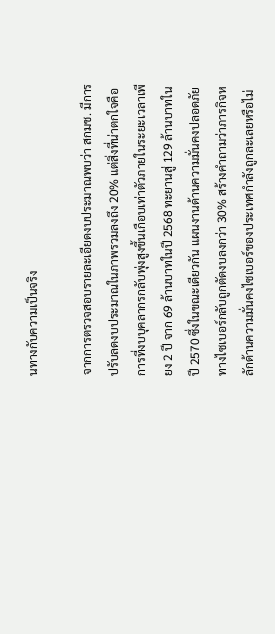นทางกับความเป็นจริง

จากการตรวจสอบรายละเอียดงบประมาณพบว่า สกมช. มีการปรับลดงบประมาณในภาพรวมลงถึง 20% แต่สิ่งที่น่าตกใจคือการที่งบบุคลากรกลับพุ่งสูงขึ้นเกือบเท่าตัวภายในระยะเวลาเพียง 2 ปี จาก 69 ล้านบาทในปี 2568 ทะยานสู่ 129 ล้านบาทในปี 2570 ซึ่งในขณะเดียวกัน แผนงานด้านความมั่นคงปลอดภัยทางไซเบอร์กลับถูกตัดงบลงกว่า 30% สร้างคำถามว่าภารกิจหลักด้านความมั่นคงไซเบอร์ของประเทศกำลังถูกละเลยหรือไม่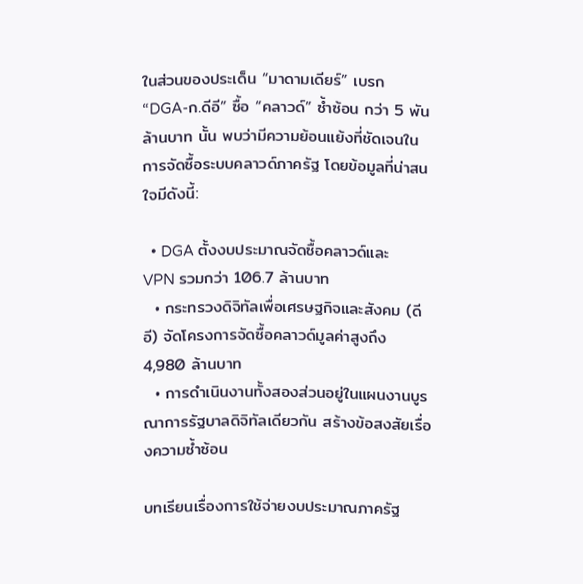ในส่วนของประเด็น “มาดามเดียร์” เบรก “DGA-ก.ดีอี” ซื้อ “คลาวด์” ซ้ำซ้อน กว่า 5 พันล้านบาท นั้น พบว่ามีความย้อนแย้งที่ชัดเจนในการจัดซื้อระบบคลาวด์ภาครัฐ โดยข้อมูลที่น่าสนใจมีดังนี้:

  • DGA ตั้งงบประมาณจัดซื้อคลาวด์และ VPN รวมกว่า 106.7 ล้านบาท
  • กระทรวงดิจิทัลเพื่อเศรษฐกิจและสังคม (ดีอี) จัดโครงการจัดซื้อคลาวด์มูลค่าสูงถึง 4,980 ล้านบาท
  • การดำเนินงานทั้งสองส่วนอยู่ในแผนงานบูรณาการรัฐบาลดิจิทัลเดียวกัน สร้างข้อสงสัยเรื่องความซ้ำซ้อน

บทเรียนเรื่องการใช้จ่ายงบประมาณภาครัฐ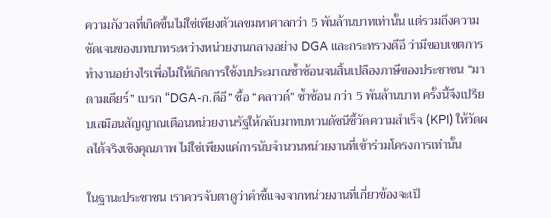ความกังวลที่เกิดขึ้นไม่ใช่เพียงตัวเลขมหาศาลกว่า 5 พันล้านบาทเท่านั้น แต่รวมถึงความชัดเจนของบทบาทระหว่างหน่วยงานกลางอย่าง DGA และกระทรวงดีอี ว่ามีขอบเขตการทำงานอย่างไรเพื่อไม่ให้เกิดการใช้งบประมาณซ้ำซ้อนจนสิ้นเปลืองภาษีของประชาชน “มาดามเดียร์” เบรก “DGA-ก.ดีอี” ซื้อ “คลาวด์” ซ้ำซ้อน กว่า 5 พันล้านบาท ครั้งนี้จึงเปรียบเสมือนสัญญาณเตือนหน่วยงานรัฐให้กลับมาทบทวนดัชนีชี้วัดความสำเร็จ (KPI) ให้วัดผลได้จริงเชิงคุณภาพ ไม่ใช่เพียงแค่การนับจำนวนหน่วยงานที่เข้าร่วมโครงการเท่านั้น

ในฐานะประชาชน เราควรจับตาดูว่าคำชี้แจงจากหน่วยงานที่เกี่ยวข้องจะเป็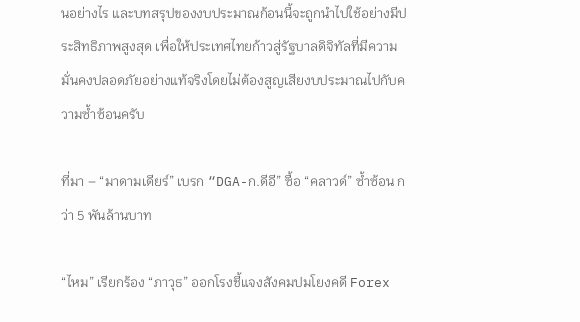นอย่างไร และบทสรุปของงบประมาณก้อนนี้จะถูกนำไปใช้อย่างมีประสิทธิภาพสูงสุด เพื่อให้ประเทศไทยก้าวสู่รัฐบาลดิจิทัลที่มีความมั่นคงปลอดภัยอย่างแท้จริงโดยไม่ต้องสูญเสียงบประมาณไปกับความซ้ำซ้อนครับ

ที่มา – “มาดามเดียร์” เบรก “DGA-ก.ดีอี” ซื้อ “คลาวด์” ซ้ำซ้อน กว่า 5 พันล้านบาท

“ไหม” เรียกร้อง “ภาวุธ” ออกโรงชี้แจงสังคมปมโยงคดี Forex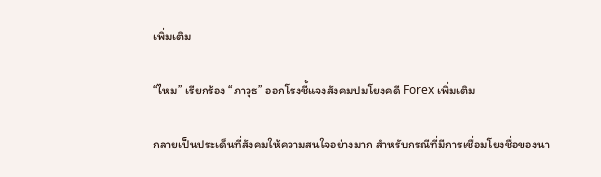เพิ่มเติม

“ไหม” เรียกร้อง “ภาวุธ” ออกโรงชี้แจงสังคมปมโยงคดี Forex เพิ่มเติม

กลายเป็นประเด็นที่สังคมให้ความสนใจอย่างมาก สำหรับกรณีที่มีการเชื่อมโยงชื่อของนา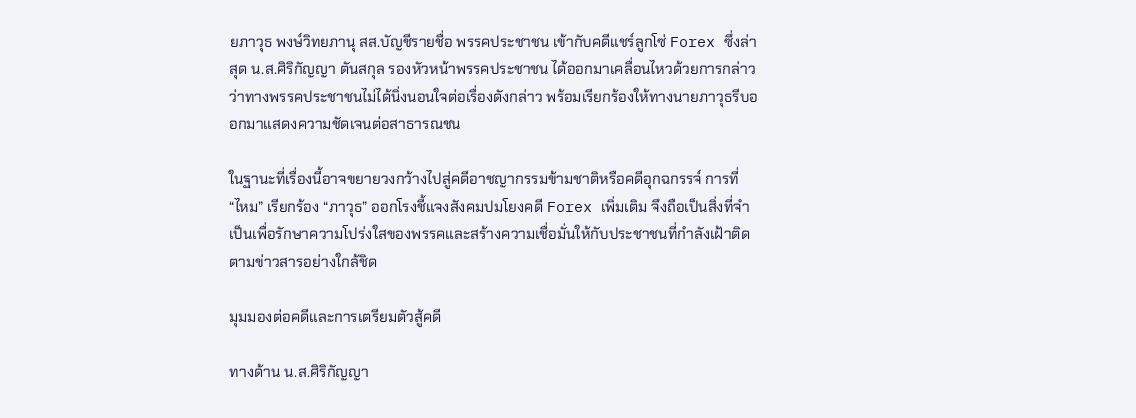ยภาวุธ พงษ์วิทยภานุ สส.บัญชีรายชื่อ พรรคประชาชน เข้ากับคดีแชร์ลูกโซ่ Forex ซึ่งล่าสุด น.ส.ศิริกัญญา ตันสกุล รองหัวหน้าพรรคประชาชน ได้ออกมาเคลื่อนไหวด้วยการกล่าวว่าทางพรรคประชาชนไม่ได้นิ่งนอนใจต่อเรื่องดังกล่าว พร้อมเรียกร้องให้ทางนายภาวุธรีบออกมาแสดงความชัดเจนต่อสาธารณชน

ในฐานะที่เรื่องนี้อาจขยายวงกว้างไปสู่คดีอาชญากรรมข้ามชาติหรือคดีอุกฉกรรจ์ การที่ “ไหม” เรียกร้อง “ภาวุธ” ออกโรงชี้แจงสังคมปมโยงคดี Forex เพิ่มเติม จึงถือเป็นสิ่งที่จำเป็นเพื่อรักษาความโปร่งใสของพรรคและสร้างความเชื่อมั่นให้กับประชาชนที่กำลังเฝ้าติดตามข่าวสารอย่างใกล้ชิด

มุมมองต่อคดีและการเตรียมตัวสู้คดี

ทางด้าน น.ส.ศิริกัญญา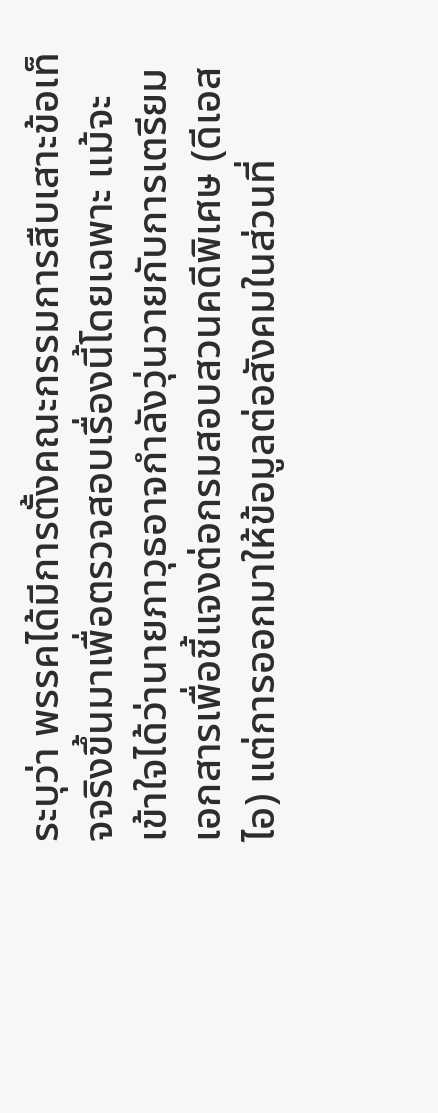ระบุว่า พรรคได้มีการตั้งคณะกรรมการสืบเสาะข้อเท็จจริงขึ้นมาเพื่อตรวจสอบเรื่องนี้โดยเฉพาะ แม้จะเข้าใจได้ว่านายภาวุธอาจกำลังวุ่นวายกับการเตรียมเอกสารเพื่อชี้แจงต่อกรมสอบสวนคดีพิเศษ (ดีเอสไอ) แต่การออกมาให้ข้อมูลต่อสังคมในส่วนที่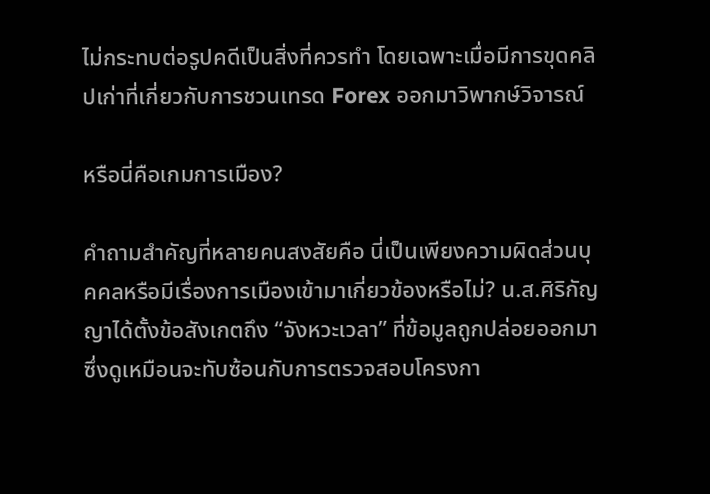ไม่กระทบต่อรูปคดีเป็นสิ่งที่ควรทำ โดยเฉพาะเมื่อมีการขุดคลิปเก่าที่เกี่ยวกับการชวนเทรด Forex ออกมาวิพากษ์วิจารณ์

หรือนี่คือเกมการเมือง?

คำถามสำคัญที่หลายคนสงสัยคือ นี่เป็นเพียงความผิดส่วนบุคคลหรือมีเรื่องการเมืองเข้ามาเกี่ยวข้องหรือไม่? น.ส.ศิริกัญญาได้ตั้งข้อสังเกตถึง “จังหวะเวลา” ที่ข้อมูลถูกปล่อยออกมา ซึ่งดูเหมือนจะทับซ้อนกับการตรวจสอบโครงกา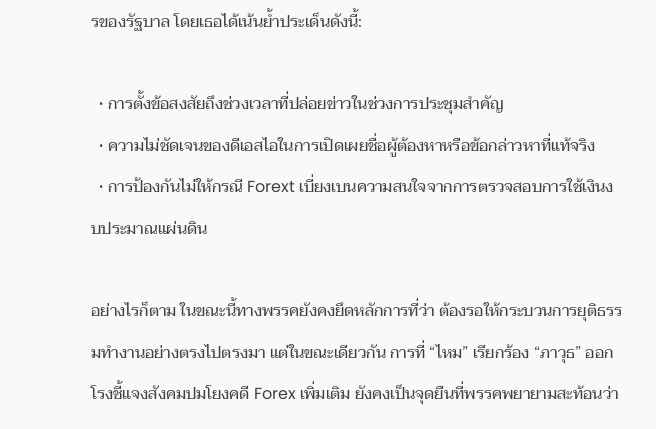รของรัฐบาล โดยเธอได้เน้นย้ำประเด็นดังนี้:

  • การตั้งข้อสงสัยถึงช่วงเวลาที่ปล่อยข่าวในช่วงการประชุมสำคัญ
  • ความไม่ชัดเจนของดีเอสไอในการเปิดเผยชื่อผู้ต้องหาหรือข้อกล่าวหาที่แท้จริง
  • การป้องกันไม่ให้กรณี Forext เบี่ยงเบนความสนใจจากการตรวจสอบการใช้เงินงบประมาณแผ่นดิน

อย่างไรก็ตาม ในขณะนี้ทางพรรคยังคงยึดหลักการที่ว่า ต้องรอให้กระบวนการยุติธรรมทำงานอย่างตรงไปตรงมา แต่ในขณะเดียวกัน การที่ “ไหม” เรียกร้อง “ภาวุธ” ออกโรงชี้แจงสังคมปมโยงคดี Forex เพิ่มเติม ยังคงเป็นจุดยืนที่พรรคพยายามสะท้อนว่า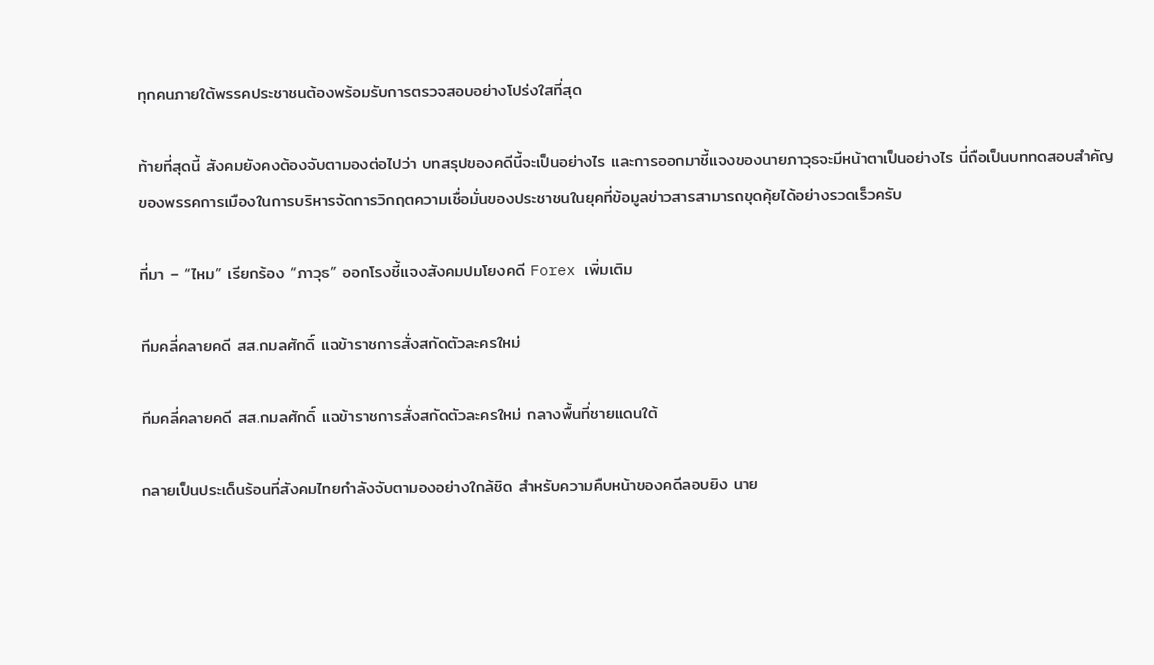ทุกคนภายใต้พรรคประชาชนต้องพร้อมรับการตรวจสอบอย่างโปร่งใสที่สุด

ท้ายที่สุดนี้ สังคมยังคงต้องจับตามองต่อไปว่า บทสรุปของคดีนี้จะเป็นอย่างไร และการออกมาชี้แจงของนายภาวุธจะมีหน้าตาเป็นอย่างไร นี่ถือเป็นบททดสอบสำคัญของพรรคการเมืองในการบริหารจัดการวิกฤตความเชื่อมั่นของประชาชนในยุคที่ข้อมูลข่าวสารสามารถขุดคุ้ยได้อย่างรวดเร็วครับ

ที่มา – “ไหม” เรียกร้อง “ภาวุธ” ออกโรงชี้แจงสังคมปมโยงคดี Forex เพิ่มเติม

ทีมคลี่คลายคดี สส.กมลศักดิ์ แฉข้าราชการสั่งสกัดตัวละครใหม่

ทีมคลี่คลายคดี สส.กมลศักดิ์ แฉข้าราชการสั่งสกัดตัวละครใหม่ กลางพื้นที่ชายแดนใต้

กลายเป็นประเด็นร้อนที่สังคมไทยกำลังจับตามองอย่างใกล้ชิด สำหรับความคืบหน้าของคดีลอบยิง นาย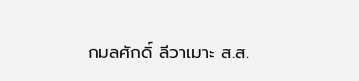กมลศักดิ์ ลีวาเมาะ ส.ส.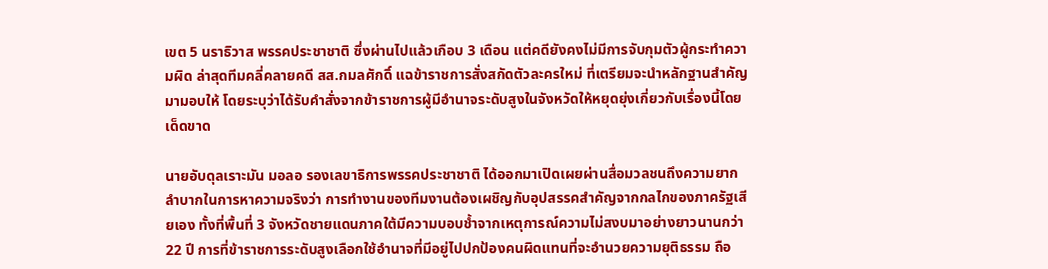เขต 5 นราธิวาส พรรคประชาชาติ ซึ่งผ่านไปแล้วเกือบ 3 เดือน แต่คดียังคงไม่มีการจับกุมตัวผู้กระทำความผิด ล่าสุดทีมคลี่คลายคดี สส.กมลศักดิ์ แฉข้าราชการสั่งสกัดตัวละครใหม่ ที่เตรียมจะนำหลักฐานสำคัญมามอบให้ โดยระบุว่าได้รับคำสั่งจากข้าราชการผู้มีอำนาจระดับสูงในจังหวัดให้หยุดยุ่งเกี่ยวกับเรื่องนี้โดยเด็ดขาด

นายอับดุลเราะมัน มอลอ รองเลขาธิการพรรคประชาชาติ ได้ออกมาเปิดเผยผ่านสื่อมวลชนถึงความยากลำบากในการหาความจริงว่า การทำงานของทีมงานต้องเผชิญกับอุปสรรคสำคัญจากกลไกของภาครัฐเสียเอง ทั้งที่พื้นที่ 3 จังหวัดชายแดนภาคใต้มีความบอบช้ำจากเหตุการณ์ความไม่สงบมาอย่างยาวนานกว่า 22 ปี การที่ข้าราชการระดับสูงเลือกใช้อำนาจที่มีอยู่ไปปกป้องคนผิดแทนที่จะอำนวยความยุติธรรม ถือ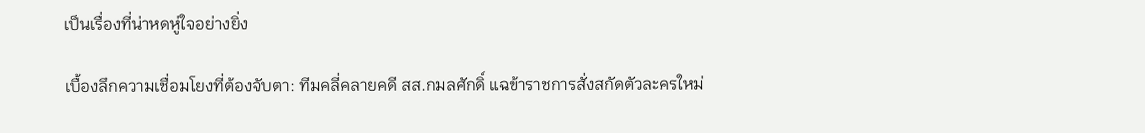เป็นเรื่องที่น่าหดหู่ใจอย่างยิ่ง

เบื้องลึกความเชื่อมโยงที่ต้องจับตา: ทีมคลี่คลายคดี สส.กมลศักดิ์ แฉข้าราชการสั่งสกัดตัวละครใหม่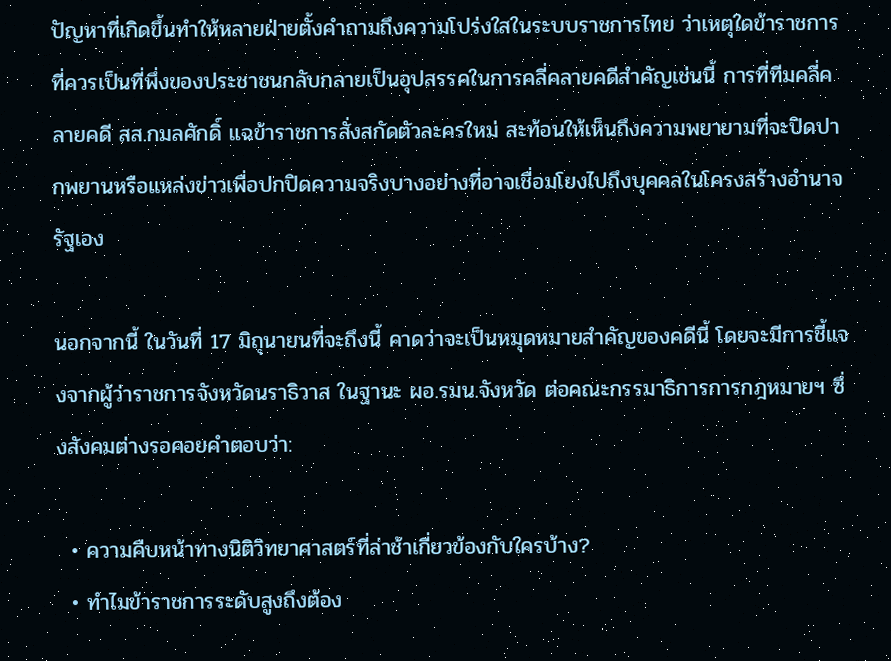ปัญหาที่เกิดขึ้นทำให้หลายฝ่ายตั้งคำถามถึงความโปร่งใสในระบบราชการไทย ว่าเหตุใดข้าราชการที่ควรเป็นที่พึ่งของประชาชนกลับกลายเป็นอุปสรรคในการคลี่คลายคดีสำคัญเช่นนี้ การที่ทีมคลี่คลายคดี สส.กมลศักดิ์ แฉข้าราชการสั่งสกัดตัวละครใหม่ สะท้อนให้เห็นถึงความพยายามที่จะปิดปากพยานหรือแหล่งข่าวเพื่อปกปิดความจริงบางอย่างที่อาจเชื่อมโยงไปถึงบุคคลในโครงสร้างอำนาจรัฐเอง

นอกจากนี้ ในวันที่ 17 มิถุนายนที่จะถึงนี้ คาดว่าจะเป็นหมุดหมายสำคัญของคดีนี้ โดยจะมีการชี้แจงจากผู้ว่าราชการจังหวัดนราธิวาส ในฐานะ ผอ.รมน.จังหวัด ต่อคณะกรรมาธิการการกฎหมายฯ ซึ่งสังคมต่างรอคอยคำตอบว่า:

  • ความคืบหน้าทางนิติวิทยาศาสตร์ที่ล่าช้าเกี่ยวข้องกับใครบ้าง?
  • ทำไมข้าราชการระดับสูงถึงต้อง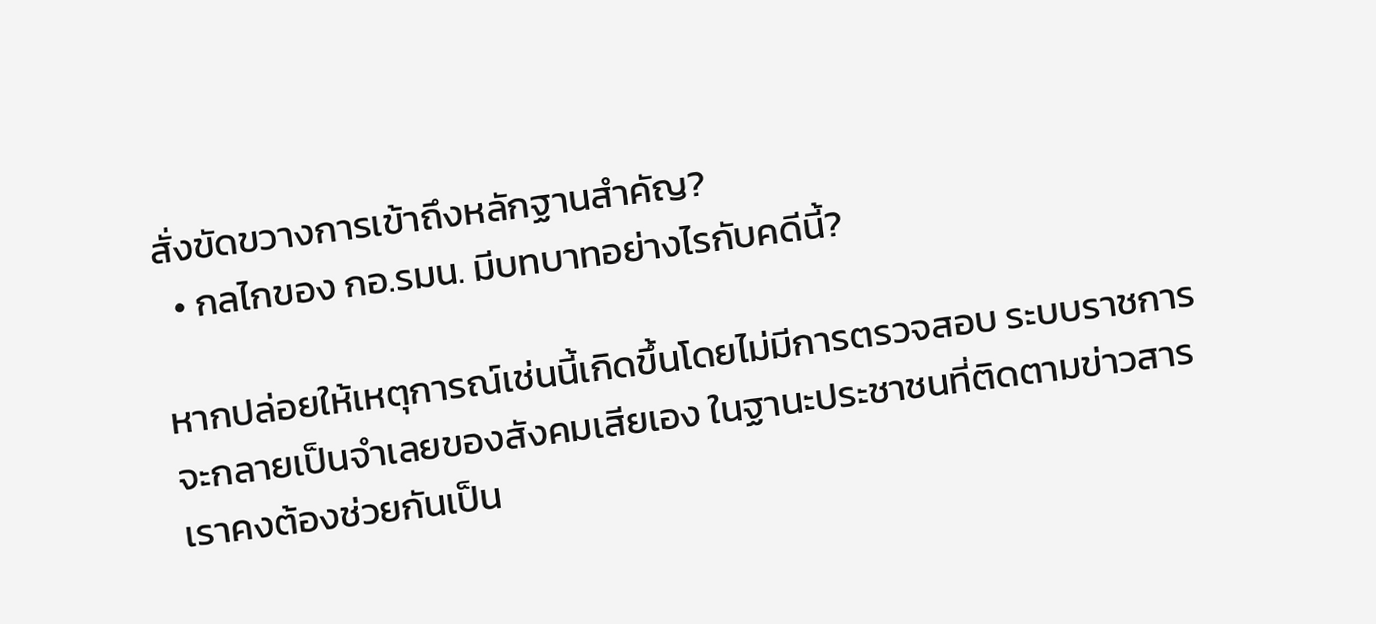สั่งขัดขวางการเข้าถึงหลักฐานสำคัญ?
  • กลไกของ กอ.รมน. มีบทบาทอย่างไรกับคดีนี้?

หากปล่อยให้เหตุการณ์เช่นนี้เกิดขึ้นโดยไม่มีการตรวจสอบ ระบบราชการจะกลายเป็นจำเลยของสังคมเสียเอง ในฐานะประชาชนที่ติดตามข่าวสาร เราคงต้องช่วยกันเป็น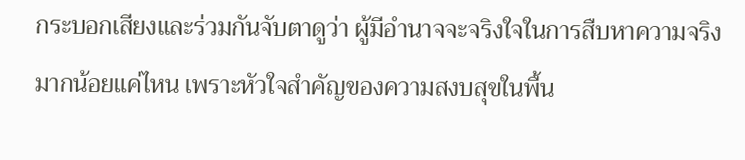กระบอกเสียงและร่วมกันจับตาดูว่า ผู้มีอำนาจจะจริงใจในการสืบหาความจริงมากน้อยแค่ไหน เพราะหัวใจสำคัญของความสงบสุขในพื้น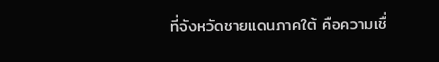ที่จังหวัดชายแดนภาคใต้ คือความเชื่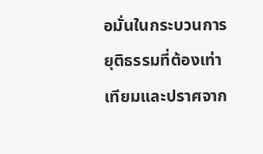อมั่นในกระบวนการยุติธรรมที่ต้องเท่าเทียมและปราศจาก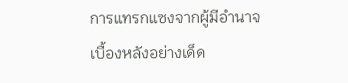การแทรกแซงจากผู้มีอำนาจเบื้องหลังอย่างเด็ด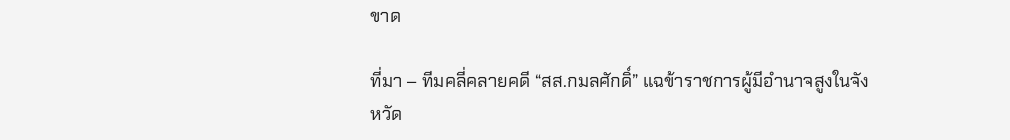ขาด

ที่มา – ทีมคลี่คลายคดี “สส.กมลศักดิ์” แฉข้าราชการผู้มีอำนาจสูงในจังหวัด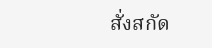สั่งสกัด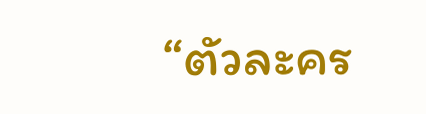“ตัวละคร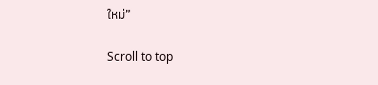ใหม่”

Scroll to top